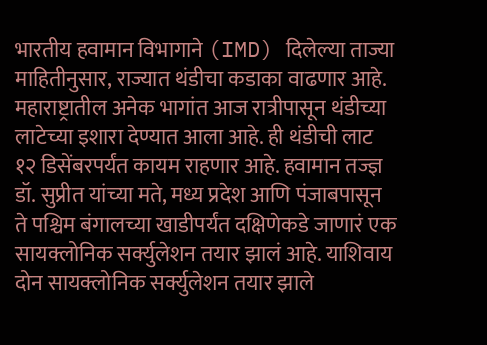भारतीय हवामान विभागाने (IMD) दिलेल्या ताज्या माहितीनुसार, राज्यात थंडीचा कडाका वाढणार आहे. महाराष्ट्रातील अनेक भागांत आज रात्रीपासून थंडीच्या लाटेच्या इशारा देण्यात आला आहे. ही थंडीची लाट १२ डिसेंबरपर्यंत कायम राहणार आहे. हवामान तज्ज्ञ डॉ. सुप्रीत यांच्या मते, मध्य प्रदेश आणि पंजाबपासून ते पश्चिम बंगालच्या खाडीपर्यंत दक्षिणेकडे जाणारं एक सायक्लोनिक सर्क्युलेशन तयार झालं आहे. याशिवाय दोन सायक्लोनिक सर्क्युलेशन तयार झाले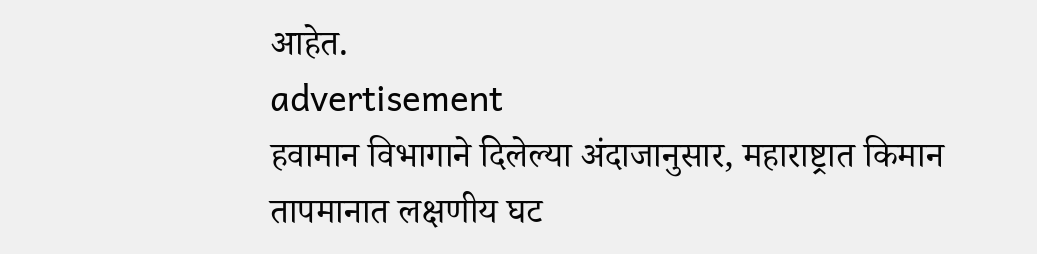आहेत.
advertisement
हवामान विभागाने दिलेल्या अंदाजानुसार, महाराष्ट्रात किमान तापमानात लक्षणीय घट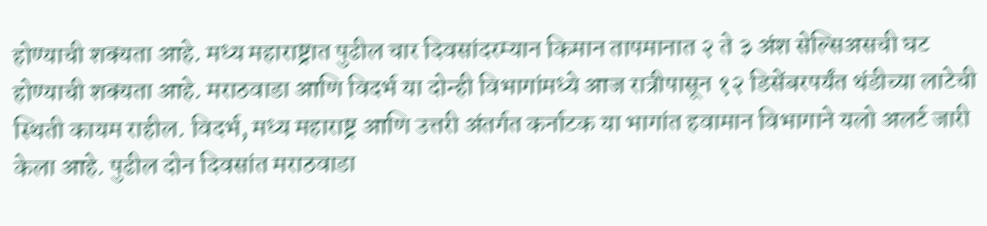होण्याची शक्यता आहे. मध्य महाराष्ट्रात पुढील चार दिवसांदरम्यान किमान तापमानात २ ते ३ अंश सेल्सिअसची घट होण्याची शक्यता आहे. मराठवाडा आणि विदर्भ या दोन्ही विभागांमध्ये आज रात्रीपासून १२ डिसेंबरपर्यंत थंडीच्या लाटेची स्थिती कायम राहील. विदर्भ, मध्य महाराष्ट्र आणि उत्तरी अंतर्गत कर्नाटक या भागांत हवामान विभागाने यलो अलर्ट जारी केला आहे. पुढील दोन दिवसांत मराठवाडा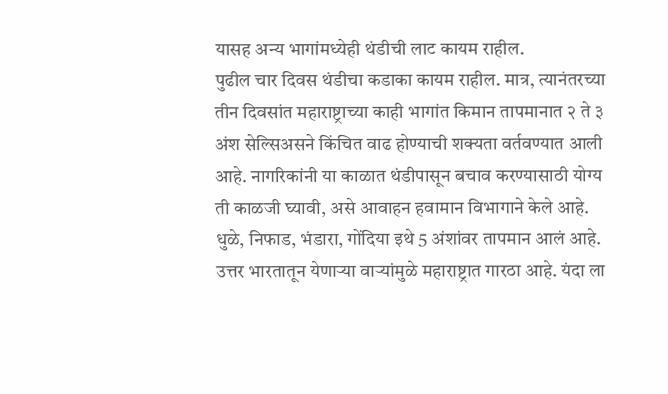यासह अन्य भागांमध्येही थंडीची लाट कायम राहील.
पुढील चार दिवस थंडीचा कडाका कायम राहील. मात्र, त्यानंतरच्या तीन दिवसांत महाराष्ट्राच्या काही भागांत किमान तापमानात २ ते ३ अंश सेल्सिअसने किंचित वाढ होण्याची शक्यता वर्तवण्यात आली आहे. नागरिकांनी या काळात थंडीपासून बचाव करण्यासाठी योग्य ती काळजी घ्यावी, असे आवाहन हवामान विभागाने केले आहे. धुळे, निफाड, भंडारा, गोंदिया इथे 5 अंशांवर तापमान आलं आहे.
उत्तर भारतातून येणाऱ्या वाऱ्यांमुळे महाराष्ट्रात गारठा आहे. यंदा ला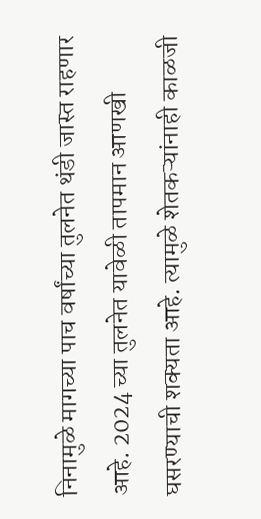निनामुळे मागच्या पाच वर्षांच्या तुलनेत थंडी जास्त राहणार आहे. 2024 च्या तुलनेत यावेळी तापमान आणखी घसरण्याची शक्यता आहे. त्यामुळे शेतकऱ्यांनाही काळजी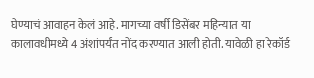घेण्याचं आवाहन केलं आहे. मागच्या वर्षी डिसेंबर महिन्यात या कालावधीमध्ये 4 अंशांपर्यंत नोंद करण्यात आली होती. यावेळी हा रेकॉर्ड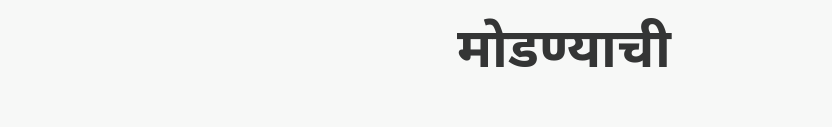मोडण्याची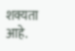शक्यता आहे.